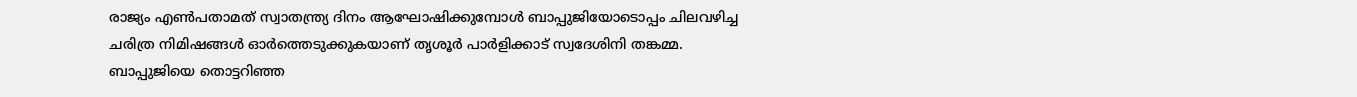രാജ്യം എൺപതാമത് സ്വാതന്ത്ര്യ ദിനം ആഘോഷിക്കുമ്പോൾ ബാപ്പുജിയോടൊപ്പം ചിലവഴിച്ച ചരിത്ര നിമിഷങ്ങൾ ഓർത്തെടുക്കുകയാണ് തൃശൂർ പാർളിക്കാട് സ്വദേശിനി തങ്കമ്മ. ബാപ്പുജിയെ തൊട്ടറിഞ്ഞ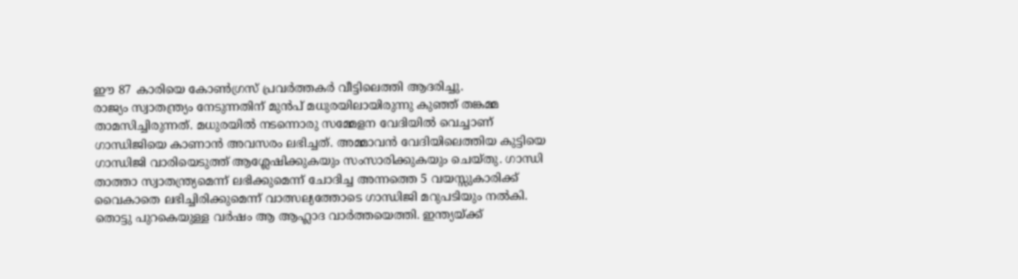ഈ 87 കാരിയെ കോൺഗ്രസ് പ്രവർത്തകർ വീട്ടിലെത്തി ആദരിച്ചു.
രാജ്യം സ്വാതന്ത്ര്യം നേടുന്നതിന് മുൻപ് മധുരയിലായിരുന്നു കുഞ്ഞ് തങ്കമ്മ താമസിച്ചിരുന്നത്. മധുരയിൽ നടന്നൊരു സമ്മേളന വേദിയിൽ വെച്ചാണ് ഗാന്ധിജിയെ കാണാൻ അവസരം ലഭിച്ചത്. അമ്മാവൻ വേദിയിലെത്തിയ കുട്ടിയെ ഗാന്ധിജി വാരിയെടുത്ത് ആശ്ലേഷിക്കുകയും സംസാരിക്കുകയും ചെയ്തു. ഗാന്ധി താത്താ സ്വാതന്ത്ര്യമെന്ന് ലഭിക്കുമെന്ന് ചോദിച്ച അന്നത്തെ 5 വയസ്സുകാരിക്ക് വൈകാതെ ലഭിച്ചിരിക്കുമെന്ന് വാത്സല്യത്തോടെ ഗാന്ധിജി മറുപടിയും നൽകി. തൊട്ടു പുറകെയുള്ള വർഷം ആ ആഹ്ലാദ വാർത്തയെത്തി. ഇന്ത്യയ്ക്ക്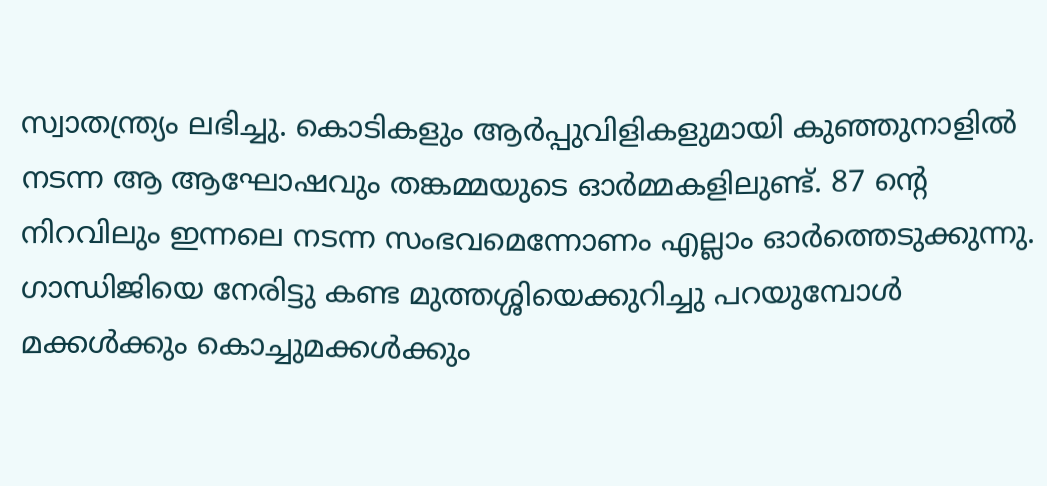സ്വാതന്ത്ര്യം ലഭിച്ചു. കൊടികളും ആർപ്പുവിളികളുമായി കുഞ്ഞുനാളിൽ നടന്ന ആ ആഘോഷവും തങ്കമ്മയുടെ ഓർമ്മകളിലുണ്ട്. 87 ന്റെ നിറവിലും ഇന്നലെ നടന്ന സംഭവമെന്നോണം എല്ലാം ഓർത്തെടുക്കുന്നു. ഗാന്ധിജിയെ നേരിട്ടു കണ്ട മുത്തശ്ശിയെക്കുറിച്ചു പറയുമ്പോൾ മക്കൾക്കും കൊച്ചുമക്കൾക്കും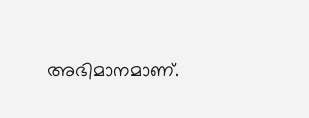അഭിമാനമാണ്.